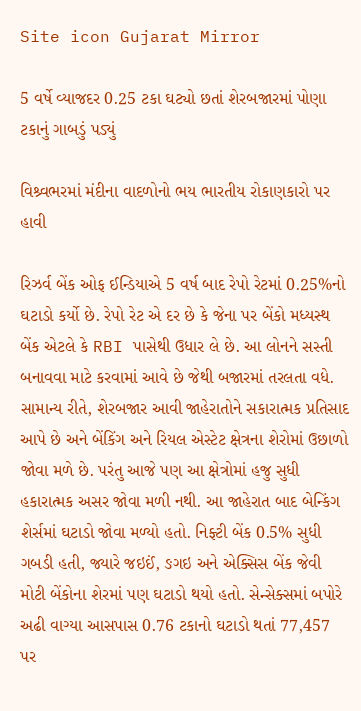Site icon Gujarat Mirror

5 વર્ષે વ્યાજદર 0.25 ટકા ઘટ્યો છતાં શેરબજારમાં પોણા ટકાનું ગાબડું પડ્યું

વિશ્ર્વભરમાં મંદીના વાદળોનો ભય ભારતીય રોકાણકારો પર હાવી

રિઝર્વ બેંક ઓફ ઈન્ડિયાએ 5 વર્ષ બાદ રેપો રેટમાં 0.25%નો ઘટાડો કર્યો છે. રેપો રેટ એ દર છે કે જેના પર બેંકો મધ્યસ્થ બેંક એટલે કે RBI પાસેથી ઉધાર લે છે. આ લોનને સસ્તી બનાવવા માટે કરવામાં આવે છે જેથી બજારમાં તરલતા વધે. સામાન્ય રીતે, શેરબજાર આવી જાહેરાતોને સકારાત્મક પ્રતિસાદ આપે છે અને બેંકિંગ અને રિયલ એસ્ટેટ ક્ષેત્રના શેરોમાં ઉછાળો જોવા મળે છે. પરંતુ આજે પણ આ ક્ષેત્રોમાં હજુ સુધી હકારાત્મક અસર જોવા મળી નથી. આ જાહેરાત બાદ બેન્કિંગ શેર્સમાં ઘટાડો જોવા મળ્યો હતો. નિફ્ટી બેંક 0.5% સુધી ગબડી હતી, જ્યારે જઇઈં, ઙગઇ અને એક્સિસ બેંક જેવી મોટી બેંકોના શેરમાં પણ ઘટાડો થયો હતો. સેન્સેક્સમાં બપોરે અઢી વાગ્યા આસપાસ 0.76 ટકાનો ઘટાડો થતાં 77,457 પર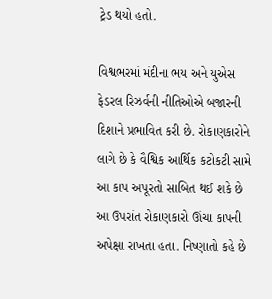ટ્રેડ થયો હતો.

વિશ્વભરમાં મંદીના ભય અને યુએસ ફેડરલ રિઝર્વની નીતિઓએ બજારની દિશાને પ્રભાવિત કરી છે. રોકાણકારોને લાગે છે કે વૈશ્વિક આર્થિક કટોકટી સામે આ કાપ અપૂરતો સાબિત થઈ શકે છે આ ઉપરાંત રોકાણકારો ઊંચા કાપની અપેક્ષા રાખતા હતા. નિષ્ણાતો કહે છે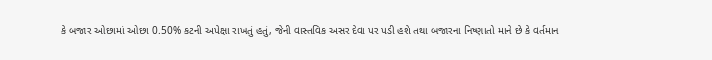કે બજાર ઓછામાં ઓછા 0.50% કટની અપેક્ષા રાખતું હતું, જેની વાસ્તવિક અસર દેવા પર પડી હશે તથા બજારના નિષ્ણાતો માને છે કે વર્તમાન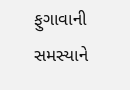ફુગાવાની સમસ્યાને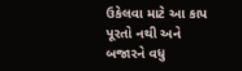ઉકેલવા માટે આ કાપ પૂરતો નથી અને બજારને વધુ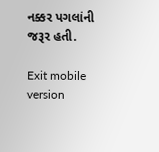નક્કર પગલાંની જરૂર હતી.

Exit mobile version